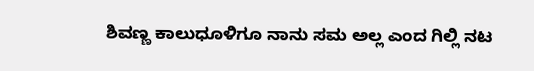ಶಿವಣ್ಣ ಕಾಲುಧೂಳಿಗೂ ನಾನು ಸಮ ಅಲ್ಲ ಎಂದ ಗಿಲ್ಲಿ ನಟ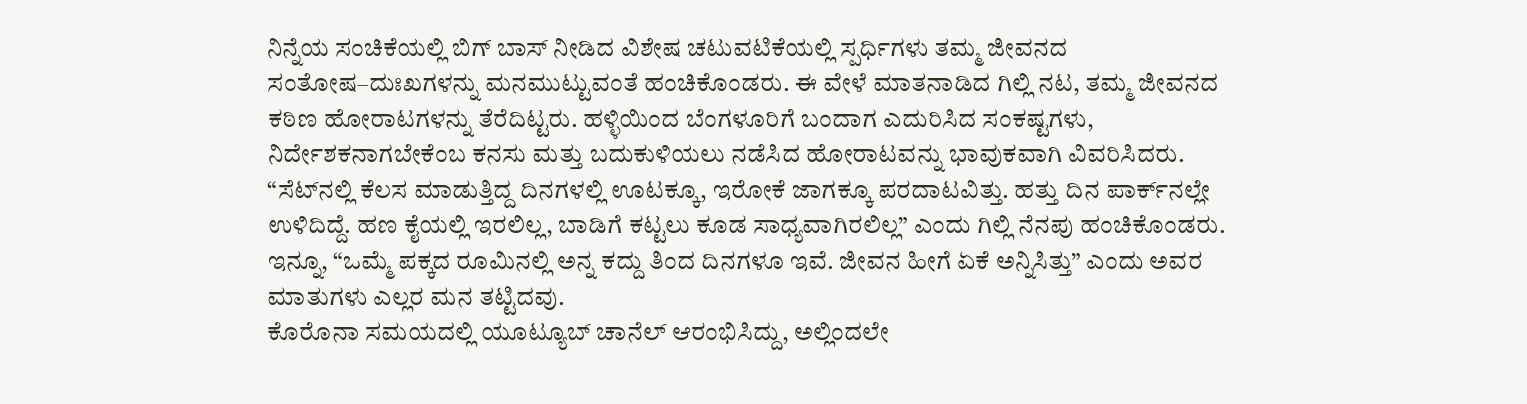ನಿನ್ನೆಯ ಸಂಚಿಕೆಯಲ್ಲಿ ಬಿಗ್‌ ಬಾಸ್‌ ನೀಡಿದ ವಿಶೇಷ ಚಟುವಟಿಕೆಯಲ್ಲಿ ಸ್ಪರ್ಧಿಗಳು ತಮ್ಮ ಜೀವನದ ಸಂತೋಷ–ದುಃಖಗಳನ್ನು ಮನಮುಟ್ಟುವಂತೆ ಹಂಚಿಕೊಂಡರು. ಈ ವೇಳೆ ಮಾತನಾಡಿದ ಗಿಲ್ಲಿ ನಟ, ತಮ್ಮ ಜೀವನದ ಕಠಿಣ ಹೋರಾಟಗಳನ್ನು ತೆರೆದಿಟ್ಟರು. ಹಳ್ಳಿಯಿಂದ ಬೆಂಗಳೂರಿಗೆ ಬಂದಾಗ ಎದುರಿಸಿದ ಸಂಕಷ್ಟಗಳು, ನಿರ್ದೇಶಕನಾಗಬೇಕೆಂಬ ಕನಸು ಮತ್ತು ಬದುಕುಳಿಯಲು ನಡೆಸಿದ ಹೋರಾಟವನ್ನು ಭಾವುಕವಾಗಿ ವಿವರಿಸಿದರು.
“ಸೆಟ್‌ನಲ್ಲಿ ಕೆಲಸ ಮಾಡುತ್ತಿದ್ದ ದಿನಗಳಲ್ಲಿ ಊಟಕ್ಕೂ, ಇರೋಕೆ ಜಾಗಕ್ಕೂ ಪರದಾಟವಿತ್ತು. ಹತ್ತು ದಿನ ಪಾರ್ಕ್‌ನಲ್ಲೇ ಉಳಿದಿದ್ದೆ. ಹಣ ಕೈಯಲ್ಲಿ ಇರಲಿಲ್ಲ, ಬಾಡಿಗೆ ಕಟ್ಟಲು ಕೂಡ ಸಾಧ್ಯವಾಗಿರಲಿಲ್ಲ” ಎಂದು ಗಿಲ್ಲಿ ನೆನಪು ಹಂಚಿಕೊಂಡರು. ಇನ್ನೂ, “ಒಮ್ಮೆ ಪಕ್ಕದ ರೂಮಿನಲ್ಲಿ ಅನ್ನ ಕದ್ದು ತಿಂದ ದಿನಗಳೂ ಇವೆ. ಜೀವನ ಹೀಗೆ ಏಕೆ ಅನ್ನಿಸಿತ್ತು” ಎಂದು ಅವರ ಮಾತುಗಳು ಎಲ್ಲರ ಮನ ತಟ್ಟಿದವು.
ಕೊರೊನಾ ಸಮಯದಲ್ಲಿ ಯೂಟ್ಯೂಬ್‌ ಚಾನೆಲ್ ಆರಂಭಿಸಿದ್ದು, ಅಲ್ಲಿಂದಲೇ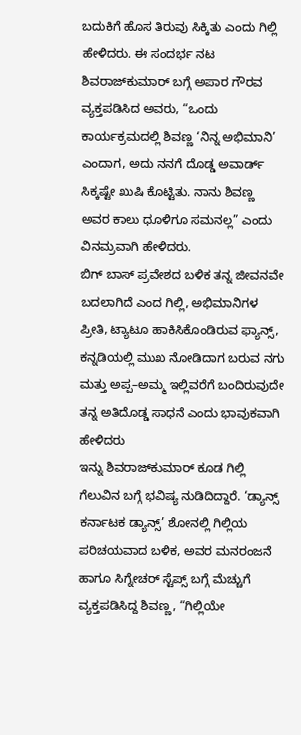ಬದುಕಿಗೆ ಹೊಸ ತಿರುವು ಸಿಕ್ಕಿತು ಎಂದು ಗಿಲ್ಲಿ ಹೇಳಿದರು. ಈ ಸಂದರ್ಭ ನಟ ಶಿವರಾಜ್‌ಕುಮಾರ್ ಬಗ್ಗೆ ಅಪಾರ ಗೌರವ ವ್ಯಕ್ತಪಡಿಸಿದ ಅವರು, “ಒಂದು ಕಾರ್ಯಕ್ರಮದಲ್ಲಿ ಶಿವಣ್ಣ ‘ನಿನ್ನ ಅಭಿಮಾನಿ’ ಎಂದಾಗ, ಅದು ನನಗೆ ದೊಡ್ಡ ಅವಾರ್ಡ್ ಸಿಕ್ಕಷ್ಟೇ ಖುಷಿ ಕೊಟ್ಟಿತು. ನಾನು ಶಿವಣ್ಣ ಅವರ ಕಾಲು ಧೂಳಿಗೂ ಸಮನಲ್ಲ” ಎಂದು ವಿನಮ್ರವಾಗಿ ಹೇಳಿದರು.
ಬಿಗ್‌ ಬಾಸ್‌ ಪ್ರವೇಶದ ಬಳಿಕ ತನ್ನ ಜೀವನವೇ ಬದಲಾಗಿದೆ ಎಂದ ಗಿಲ್ಲಿ, ಅಭಿಮಾನಿಗಳ ಪ್ರೀತಿ, ಟ್ಯಾಟೂ ಹಾಕಿಸಿಕೊಂಡಿರುವ ಫ್ಯಾನ್ಸ್‌, ಕನ್ನಡಿಯಲ್ಲಿ ಮುಖ ನೋಡಿದಾಗ ಬರುವ ನಗು ಮತ್ತು ಅಪ್ಪ–ಅಮ್ಮ ಇಲ್ಲಿವರೆಗೆ ಬಂದಿರುವುದೇ ತನ್ನ ಅತಿದೊಡ್ಡ ಸಾಧನೆ ಎಂದು ಭಾವುಕವಾಗಿ ಹೇಳಿದರು
ಇನ್ನು ಶಿವರಾಜ್‌ಕುಮಾರ್ ಕೂಡ ಗಿಲ್ಲಿ ಗೆಲುವಿನ ಬಗ್ಗೆ ಭವಿಷ್ಯ ನುಡಿದಿದ್ದಾರೆ. ‘ಡ್ಯಾನ್ಸ್ ಕರ್ನಾಟಕ ಡ್ಯಾನ್ಸ್’ ಶೋನಲ್ಲಿ ಗಿಲ್ಲಿಯ ಪರಿಚಯವಾದ ಬಳಿಕ, ಅವರ ಮನರಂಜನೆ ಹಾಗೂ ಸಿಗ್ನೇಚರ್ ಸ್ಟೆಪ್ಸ್‌ ಬಗ್ಗೆ ಮೆಚ್ಚುಗೆ ವ್ಯಕ್ತಪಡಿಸಿದ್ದ ಶಿವಣ್ಣ, “ಗಿಲ್ಲಿಯೇ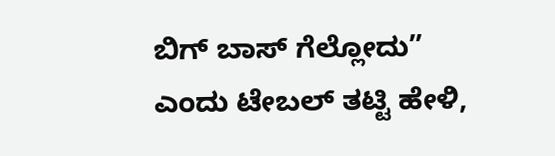ಬಿಗ್‌ ಬಾಸ್‌ ಗೆಲ್ಲೋದು” ಎಂದು ಟೇಬಲ್ ತಟ್ಟಿ ಹೇಳಿ,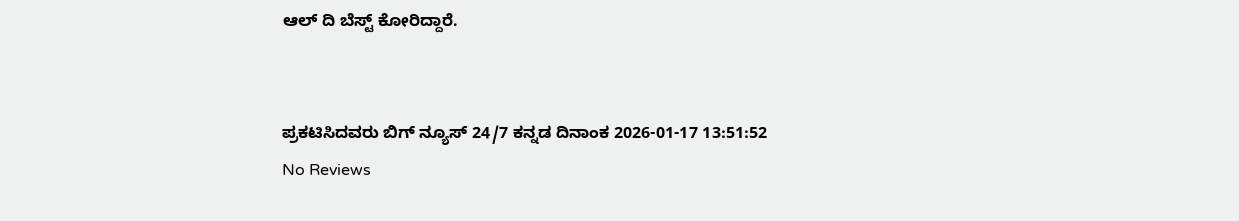ಆಲ್‌ ದಿ ಬೆಸ್ಟ್‌ ಕೋರಿದ್ದಾರೆ.


ಪ್ರಕಟಿಸಿದವರು ಬಿಗ್ ನ್ಯೂಸ್ 24/7 ಕನ್ನಡ ದಿನಾಂಕ 2026-01-17 13:51:52
No Reviews